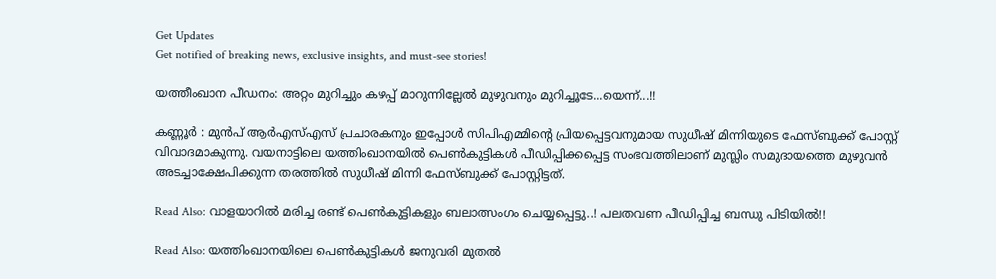Get Updates
Get notified of breaking news, exclusive insights, and must-see stories!

യത്തീംഖാന പീഡനം: അറ്റം മുറിച്ചും കഴപ്പ് മാറുന്നില്ലേല്‍ മുഴുവനും മുറിച്ചൂടേ...യെന്ന്...!!

കണ്ണൂര്‍ : മുന്‍പ് ആര്‍എസ്എസ് പ്രചാരകനും ഇപ്പോള്‍ സിപിഎമ്മിന്റെ പ്രിയപ്പെട്ടവനുമായ സുധീഷ് മിന്നിയുടെ ഫേസ്ബുക്ക് പോസ്റ്റ് വിവാദമാകുന്നു. വയനാട്ടിലെ യത്തിംഖാനയില്‍ പെണ്‍കുട്ടികള്‍ പീഡിപ്പിക്കപ്പെട്ട സംഭവത്തിലാണ് മുസ്ലിം സമുദായത്തെ മുഴുവന്‍ അടച്ചാക്ഷേപിക്കുന്ന തരത്തില്‍ സുധീഷ് മിന്നി ഫേസ്ബുക്ക് പോസ്റ്റിട്ടത്.

Read Also: വാളയാറില്‍ മരിച്ച രണ്ട് പെണ്‍കുട്ടികളും ബലാത്സംഗം ചെയ്യപ്പെട്ടു..! പലതവണ പീഡിപ്പിച്ച ബന്ധു പിടിയിൽ!!

Read Also: യത്തിംഖാനയിലെ പെണ്‍കുട്ടികള്‍ ജനുവരി മുതല്‍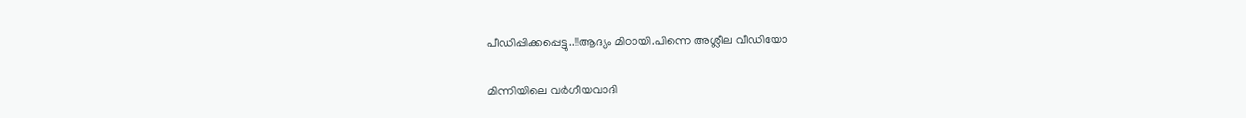പീഡിപ്പിക്കപ്പെട്ടു..!!ആദ്യം മിഠായി.പിന്നെ അശ്ലീല വീഡിയോ

മിന്നിയിലെ വർഗീയവാദി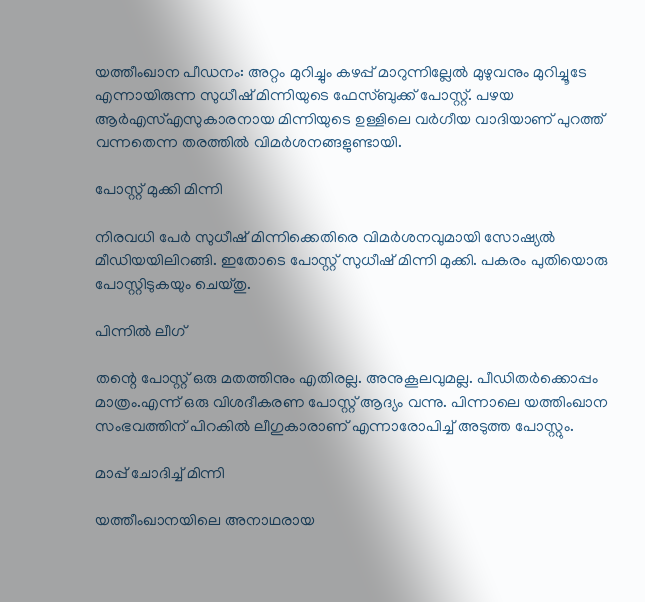യത്തീംഖാന പീഡനം: അറ്റം മുറിച്ചും കഴപ്പ് മാറുന്നില്ലേല്‍ മുഴുവനും മുറിച്ചൂടേ എന്നായിരുന്ന സുധീഷ് മിന്നിയുടെ ഫേസ്ബുക്ക് പോസ്റ്റ്. പഴയ ആര്‍എസ്എസുകാരനായ മിന്നിയുടെ ഉള്ളിലെ വര്‍ഗീയ വാദിയാണ് പുറത്ത് വന്നതെന്ന തരത്തില്‍ വിമര്‍ശനങ്ങളുണ്ടായി.

പോസ്റ്റ് മുക്കി മിന്നി

നിരവധി പേര്‍ സുധീഷ് മിന്നിക്കെതിരെ വിമര്‍ശനവുമായി സോഷ്യല്‍ മീഡിയയിലിറങ്ങി. ഇതോടെ പോസ്റ്റ് സുധീഷ് മിന്നി മുക്കി. പകരം പുതിയൊരു പോസ്റ്റിടുകയും ചെയ്തു.

പിന്നിൽ ലീഗ്

തന്റെ പോസ്റ്റ് ഒരു മതത്തിനും എതിരല്ല. അനുകൂലവുമല്ല. പീഡിതര്‍ക്കൊപ്പം മാത്രം.എന്ന് ഒരു വിശദീകരണ പോസ്റ്റ് ആദ്യം വന്നു. പിന്നാലെ യത്തിംഖാന സംഭവത്തിന് പിറകില്‍ ലീഗുകാരാണ് എന്നാരോപിച്ച് അടുത്ത പോസ്റ്റും.

മാപ്പ് ചോദിച്ച് മിന്നി

യത്തീംഖാനയിലെ അനാഥരായ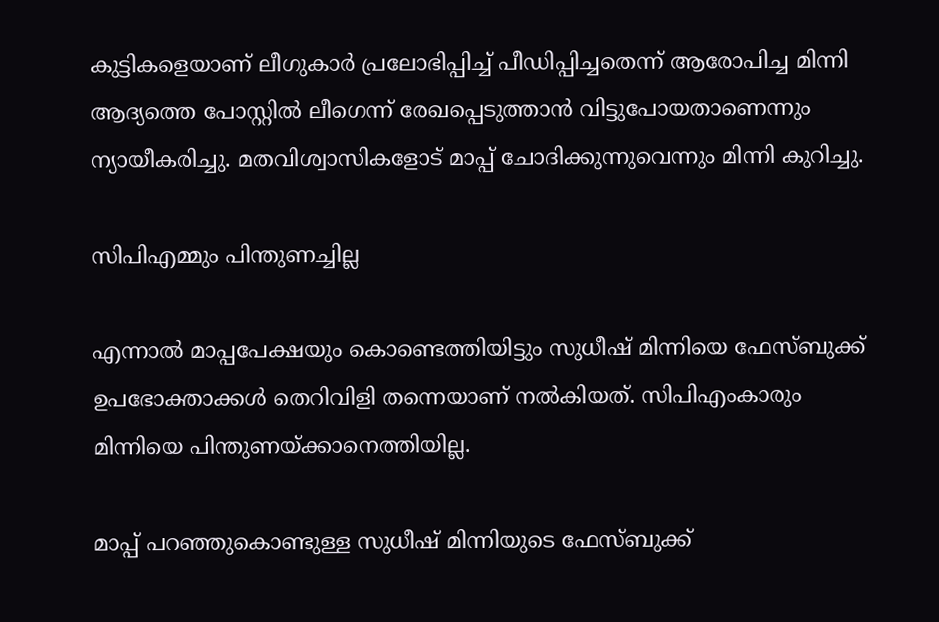കുട്ടികളെയാണ് ലീഗുകാര്‍ പ്രലോഭിപ്പിച്ച് പീഡിപ്പിച്ചതെന്ന് ആരോപിച്ച മിന്നി ആദ്യത്തെ പോസ്റ്റില്‍ ലീഗെന്ന് രേഖപ്പെടുത്താന്‍ വിട്ടുപോയതാണെന്നും ന്യായീകരിച്ചു. മതവിശ്വാസികളോട് മാപ്പ് ചോദിക്കുന്നുവെന്നും മിന്നി കുറിച്ചു.

സിപിഎമ്മും പിന്തുണച്ചില്ല

എന്നാല്‍ മാപ്പപേക്ഷയും കൊണ്ടെത്തിയിട്ടും സുധീഷ് മിന്നിയെ ഫേസ്ബുക്ക് ഉപഭോക്താക്കള്‍ തെറിവിളി തന്നെയാണ് നല്‍കിയത്. സിപിഎംകാരും മിന്നിയെ പിന്തുണയ്ക്കാനെത്തിയില്ല.

മാപ്പ് പറഞ്ഞുകൊണ്ടുള്ള സുധീഷ് മിന്നിയുടെ ഫേസ്ബുക്ക്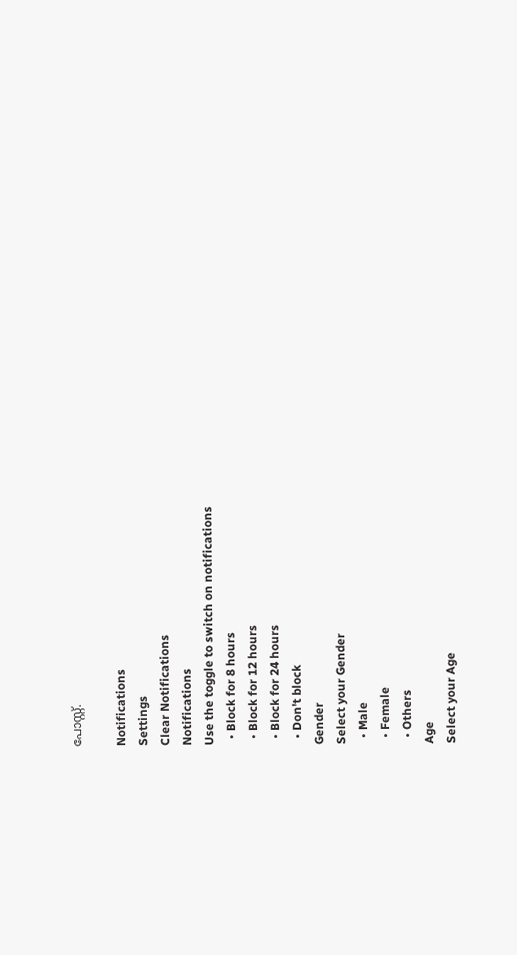പോസ്റ്റ്.

Notifications
Settings
Clear Notifications
Notifications
Use the toggle to switch on notifications
  • Block for 8 hours
  • Block for 12 hours
  • Block for 24 hours
  • Don't block
Gender
Select your Gender
  • Male
  • Female
  • Others
Age
Select your Age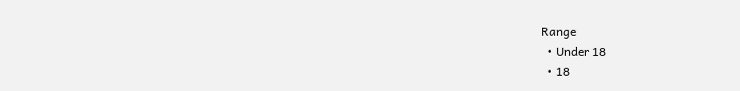Range
  • Under 18
  • 18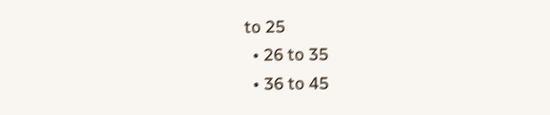to 25
  • 26 to 35
  • 36 to 45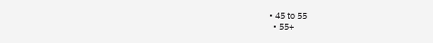• 45 to 55
  • 55+